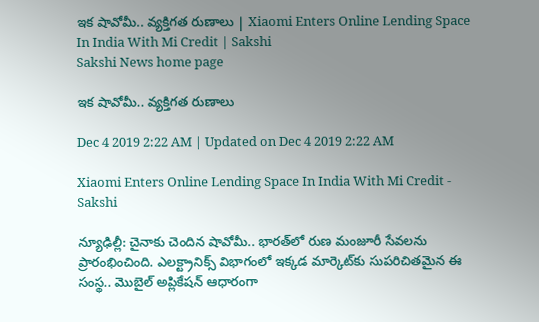ఇక షావోమీ.. వ్యక్తిగత రుణాలు | Xiaomi Enters Online Lending Space In India With Mi Credit | Sakshi
Sakshi News home page

ఇక షావోమీ.. వ్యక్తిగత రుణాలు

Dec 4 2019 2:22 AM | Updated on Dec 4 2019 2:22 AM

Xiaomi Enters Online Lending Space In India With Mi Credit - Sakshi

న్యూఢిల్లీ: చైనాకు చెందిన షావోమీ.. భారత్‌లో రుణ మంజూరీ సేవలను ప్రారంభించింది. ఎలక్ట్రానిక్స్‌ విభాగంలో ఇక్కడ మార్కెట్‌కు సుపరిచితమైన ఈ సంస్థ.. మొబైల్‌ అప్లికేషన్‌ ఆధారంగా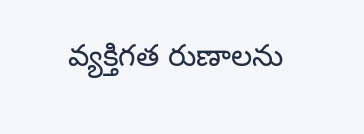వ్యక్తిగత రుణాలను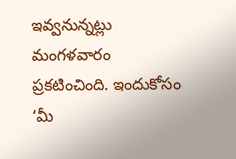ఇవ్వనున్నట్లు మంగళవారం ప్రకటించింది. ఇందుకోసం ‘మీ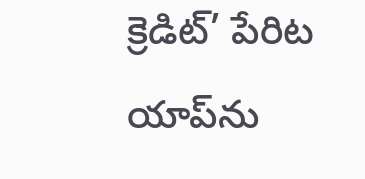క్రెడిట్‌’ పేరిట యాప్‌ను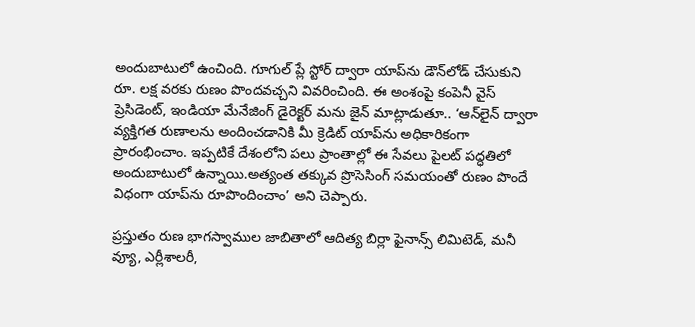అందుబాటులో ఉంచింది. గూగుల్‌ ప్లే స్టోర్‌ ద్వారా యాప్‌ను డౌన్‌లోడ్‌ చేసుకుని రూ. లక్ష వరకు రుణం పొందవచ్చని వివరించింది. ఈ అంశంపై కంపెనీ వైస్‌ ప్రెసిడెంట్, ఇండియా మేనేజింగ్‌ డైరెక్టర్‌ మను జైన్‌ మాట్లాడుతూ.. ‘ఆన్‌లైన్‌ ద్వారా వ్యక్తిగత రుణాలను అందించడానికి మీ క్రెడిట్‌ యాప్‌ను అధికారికంగా ప్రారంభించాం. ఇప్పటికే దేశంలోని పలు ప్రాంతాల్లో ఈ సేవలు పైలట్‌ పద్ధతిలో అందుబాటులో ఉన్నాయి.అత్యంత తక్కువ ప్రొసెసింగ్‌ సమయంతో రుణం పొందే విధంగా యాప్‌ను రూపొందించాం’ అని చెప్పారు.

ప్రస్తుతం రుణ భాగస్వాముల జాబితాలో ఆదిత్య బిర్లా ఫైనాన్స్‌ లిమిటెడ్, మనీ వ్యూ, ఎర్లీశాలరీ,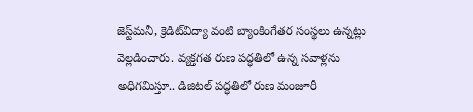జెస్ట్‌మనీ, క్రెడిట్‌విద్యా వంటి బ్యాంకింగేతర సంస్థలు ఉన్నట్లు వెల్లడించారు. వ్యక్తగత రుణ పద్ధతిలో ఉన్న సవాళ్లను అధిగమిస్తూ.. డిజిటల్‌ పద్ధతిలో రుణ మంజూరీ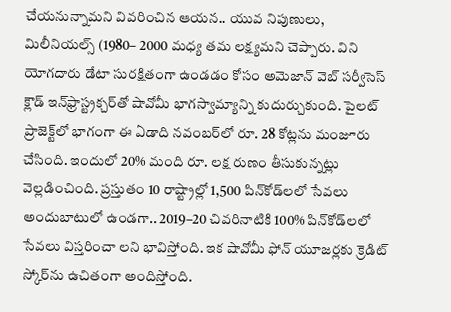చేయనున్నామని వివరించిన ఆయన.. యువ నిపుణులు, మిలీనియల్స్‌ (1980– 2000 మధ్య తమ లక్ష్యమని చెప్పారు. విని యోగదారు డేటా సురక్షితంగా ఉండడం కోసం అమెజాన్‌ వెబ్‌ సర్వీసెస్‌ క్లౌడ్‌ ఇన్‌ఫ్రాస్ట్రక్చర్‌తో షావోమీ భాగస్వామ్యాన్ని కుదుర్చుకుంది. పైలట్‌ ప్రాజెక్ట్‌లో భాగంగా ఈ ఏడాది నవంబర్‌లో రూ. 28 కోట్లను మంజూరు చేసింది. ఇందులో 20% మంది రూ. లక్ష రుణం తీసుకున్నట్లు వెల్లడించింది. ప్రస్తుతం 10 రాష్ట్రాల్లో 1,500 పిన్‌కోడ్‌లలో సేవలు అందుబాటులో ఉండగా.. 2019–20 చివరినాటికి 100% పిన్‌కోడ్‌లలో సేవలు విస్తరించా లని భావిస్తోంది. ఇక షావోమీ ఫోన్‌ యూజర్లకు క్రెడిట్‌ స్కోర్‌ను ఉచితంగా అందిస్తోంది.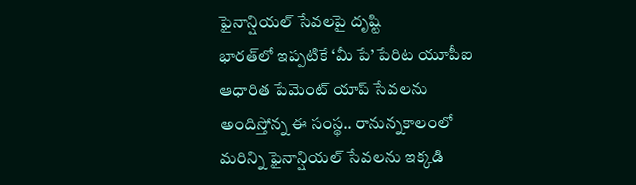ఫైనాన్షియల్‌ సేవలపై దృష్టి
భారత్‌లో ఇప్పటికే ‘మీ పే’ పేరిట యూపీఐ ఆధారిత పేమెంట్‌ యాప్‌ సేవలను అందిస్తోన్న ఈ సంస్థ.. రానున్నకాలంలో మరిన్ని ఫైనాన్షియల్‌ సేవలను ఇక్కడి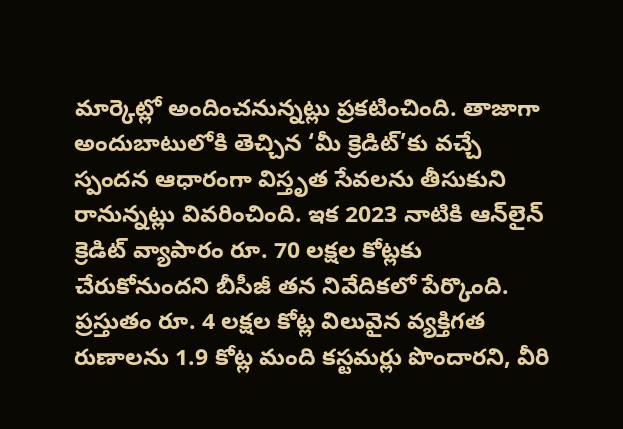మార్కెట్లో అందించనున్నట్లు ప్రకటించింది. తాజాగా అందుబాటులోకి తెచ్చిన ‘మీ క్రెడిట్‌’కు వచ్చే స్పందన ఆధారంగా విస్తృత సేవలను తీసుకుని రానున్నట్లు వివరించింది. ఇక 2023 నాటికి ఆన్‌లైన్‌ క్రెడిట్‌ వ్యాపారం రూ. 70 లక్షల కోట్లకు చేరుకోనుందని బీసీజీ తన నివేదికలో పేర్కొంది. ప్రస్తుతం రూ. 4 లక్షల కోట్ల విలువైన వ్యక్తిగత రుణాలను 1.9 కోట్ల మంది కస్టమర్లు పొందారని, వీరి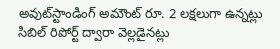అవుట్‌స్టాండింగ్‌ అమౌంట్‌ రూ. 2 లక్షలుగా ఉన్నట్లు సిబిల్‌ రిపోర్ట్‌ ద్వారా వెల్లడైనట్లు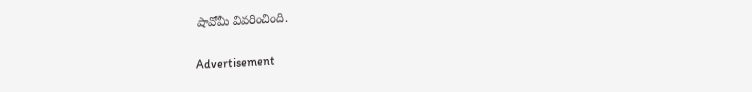షావోమీ వివరించింది.

Advertisement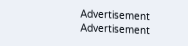Advertisement
Advertisement